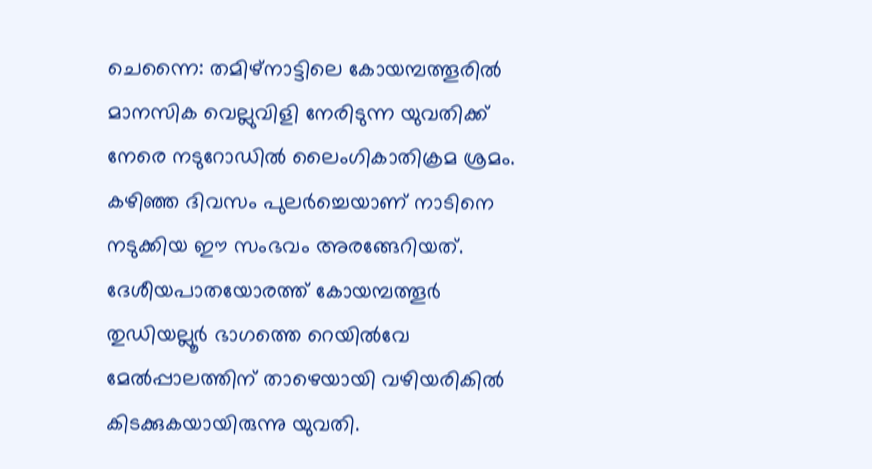ചെന്നൈ: തമിഴ്നാട്ടിലെ കോയമ്പത്തൂരിൽ മാനസിക വെല്ലുവിളി നേരിടുന്ന യുവതിക്ക് നേരെ നടുറോഡിൽ ലൈംഗികാതിക്രമ ശ്രമം. കഴിഞ്ഞ ദിവസം പുലർച്ചെയാണ് നാടിനെ നടുക്കിയ ഈ സംഭവം അരങ്ങേറിയത്. ദേശീയപാതയോരത്ത് കോയമ്പത്തൂർ തുഡിയല്ലൂർ ഭാഗത്തെ റെയിൽവേ മേൽപ്പാലത്തിന് താഴെയായി വഴിയരികിൽ കിടക്കുകയായിരുന്നു യുവതി.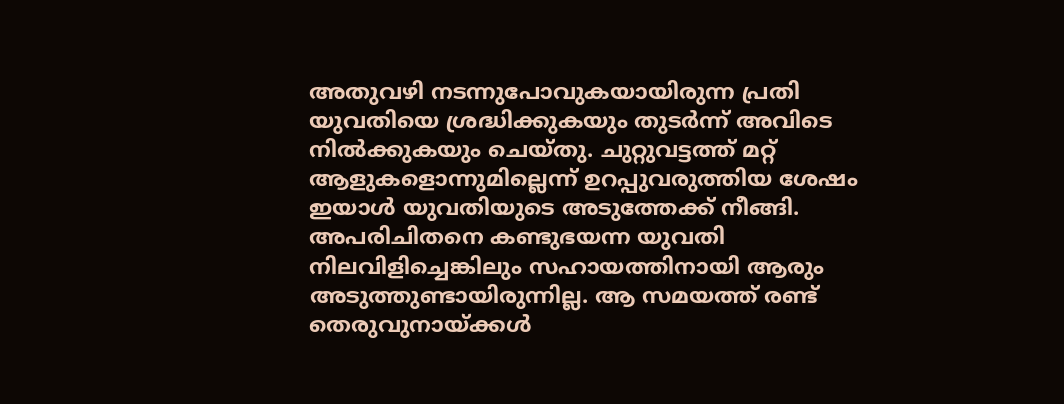അതുവഴി നടന്നുപോവുകയായിരുന്ന പ്രതി യുവതിയെ ശ്രദ്ധിക്കുകയും തുടർന്ന് അവിടെ നിൽക്കുകയും ചെയ്തു. ചുറ്റുവട്ടത്ത് മറ്റ് ആളുകളൊന്നുമില്ലെന്ന് ഉറപ്പുവരുത്തിയ ശേഷം ഇയാൾ യുവതിയുടെ അടുത്തേക്ക് നീങ്ങി. അപരിചിതനെ കണ്ടുഭയന്ന യുവതി നിലവിളിച്ചെങ്കിലും സഹായത്തിനായി ആരും അടുത്തുണ്ടായിരുന്നില്ല. ആ സമയത്ത് രണ്ട് തെരുവുനായ്ക്കൾ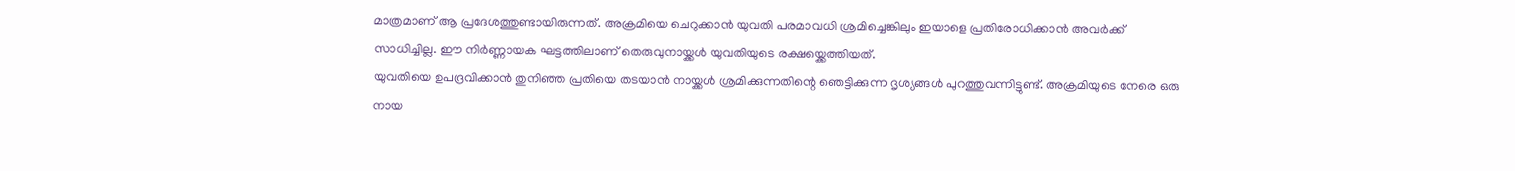മാത്രമാണ് ആ പ്രദേശത്തുണ്ടായിരുന്നത്. അക്രമിയെ ചെറുക്കാൻ യുവതി പരമാവധി ശ്രമിച്ചെങ്കിലും ഇയാളെ പ്രതിരോധിക്കാൻ അവർക്ക് സാധിച്ചില്ല. ഈ നിർണ്ണായക ഘട്ടത്തിലാണ് തെരുവുനായ്ക്കൾ യുവതിയുടെ രക്ഷയ്ക്കെത്തിയത്.
യുവതിയെ ഉപദ്രവിക്കാൻ തുനിഞ്ഞ പ്രതിയെ തടയാൻ നായ്ക്കൾ ശ്രമിക്കുന്നതിന്റെ ഞെട്ടിക്കുന്ന ദൃശ്യങ്ങൾ പുറത്തുവന്നിട്ടുണ്ട്. അക്രമിയുടെ നേരെ ഒരു നായ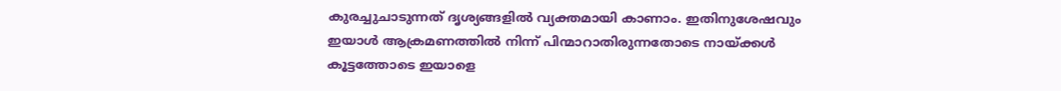കുരച്ചുചാടുന്നത് ദൃശ്യങ്ങളിൽ വ്യക്തമായി കാണാം. ഇതിനുശേഷവും ഇയാൾ ആക്രമണത്തിൽ നിന്ന് പിന്മാറാതിരുന്നതോടെ നായ്ക്കൾ കൂട്ടത്തോടെ ഇയാളെ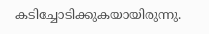കടിച്ചോടിക്കുകയായിരുന്നു.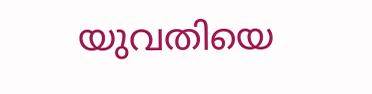യുവതിയെ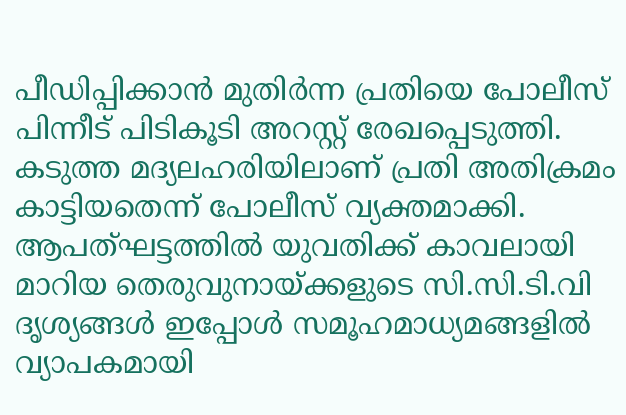പീഡിപ്പിക്കാൻ മുതിർന്ന പ്രതിയെ പോലീസ് പിന്നീട് പിടികൂടി അറസ്റ്റ് രേഖപ്പെടുത്തി. കടുത്ത മദ്യലഹരിയിലാണ് പ്രതി അതിക്രമം കാട്ടിയതെന്ന് പോലീസ് വ്യക്തമാക്കി. ആപത്ഘട്ടത്തിൽ യുവതിക്ക് കാവലായി മാറിയ തെരുവുനായ്ക്കളുടെ സി.സി.ടി.വി ദൃശ്യങ്ങൾ ഇപ്പോൾ സമൂഹമാധ്യമങ്ങളിൽ വ്യാപകമായി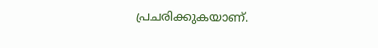പ്രചരിക്കുകയാണ്.